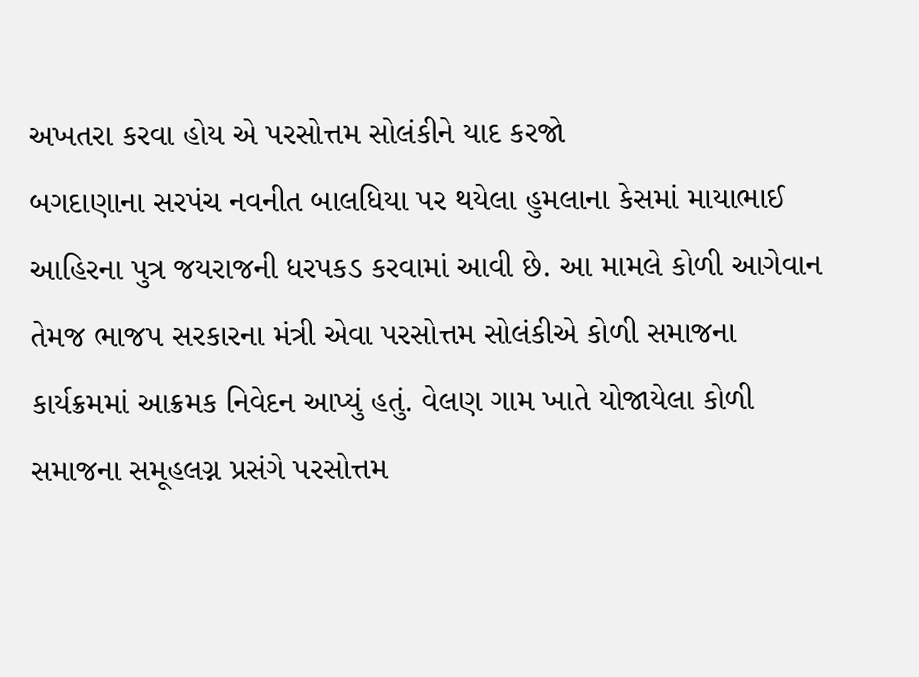અખતરા કરવા હોય એ પરસોત્તમ સોલંકીને યાદ કરજો
બગદાણાના સરપંચ નવનીત બાલધિયા પર થયેલા હુમલાના કેસમાં માયાભાઈ આહિરના પુત્ર જયરાજની ધરપકડ કરવામાં આવી છે. આ મામલે કોળી આગેવાન તેમજ ભાજપ સરકારના મંત્રી એવા પરસોત્તમ સોલંકીએ કોળી સમાજના કાર્યક્રમમાં આક્રમક નિવેદન આપ્યું હતું. વેલણ ગામ ખાતે યોજાયેલા કોળી સમાજના સમૂહલગ્ન પ્રસંગે પરસોત્તમ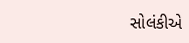સોલંકીએ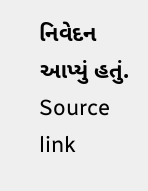નિવેદન આપ્યું હતું. Source link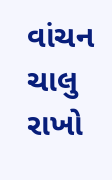વાંચન ચાલુ રાખો